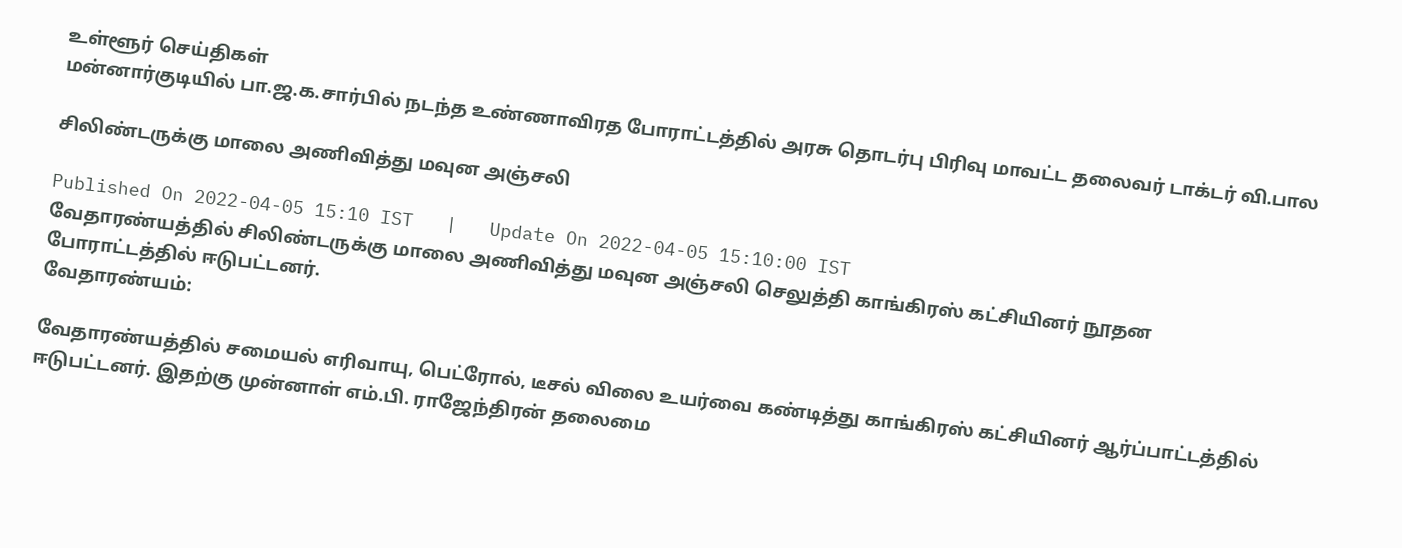உள்ளூர் செய்திகள்
மன்னார்குடியில் பா.ஜ.க.சார்பில் நடந்த உண்ணாவிரத போராட்டத்தில் அரசு தொடர்பு பிரிவு மாவட்ட தலைவர் டாக்டர் வி.பால

சிலிண்டருக்கு மாலை அணிவித்து மவுன அஞ்சலி

Published On 2022-04-05 15:10 IST   |   Update On 2022-04-05 15:10:00 IST
வேதாரண்யத்தில் சிலிண்டருக்கு மாலை அணிவித்து மவுன அஞ்சலி செலுத்தி காங்கிரஸ் கட்சியினர் நூதன போராட்டத்தில் ஈடுபட்டனர்.
வேதாரண்யம்:

வேதாரண்யத்தில் சமையல் எரிவாயு, பெட்ரோல், டீசல் விலை உயர்வை கண்டித்து காங்கிரஸ் கட்சியினர் ஆர்ப்பாட்டத்தில் ஈடுபட்டனர். இதற்கு முன்னாள் எம்.பி. ராஜேந்திரன் தலைமை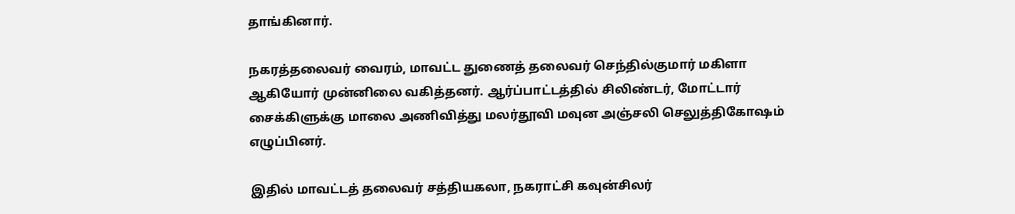தாங்கினார்.

நகரத்தலைவர் வைரம், மாவட்ட துணைத் தலைவர் செந்தில்குமார் மகிளா ஆகியோர் முன்னிலை வகித்தனர். ஆர்ப்பாட்டத்தில் சிலிண்டர், மோட்டார் சைக்கிளுக்கு மாலை அணிவித்து மலர்தூவி மவுன அஞ்சலி செலுத்திகோஷம் எழுப்பினர்.

இதில் மாவட்டத் தலைவர் சத்தியகலா, நகராட்சி கவுன்சிலர்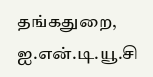தங்கதுறை, ஐ.என்.டி.யூ.சி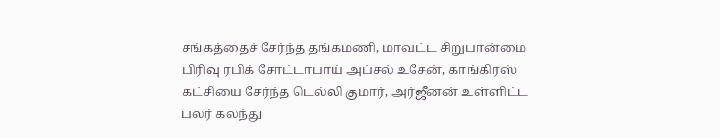சங்கத்தைச் சேர்ந்த தங்கமணி, மாவட்ட சிறுபான்மை பிரிவு ரபிக் சோட்டாபாய் அப்சல் உசேன், காங்கிரஸ் கட்சியை சேர்ந்த டெல்லி குமார், அர்ஜீனன் உள்ளிட்ட பலர் கலந்து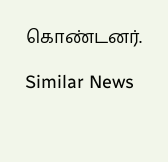கொண்டனர்.

Similar News